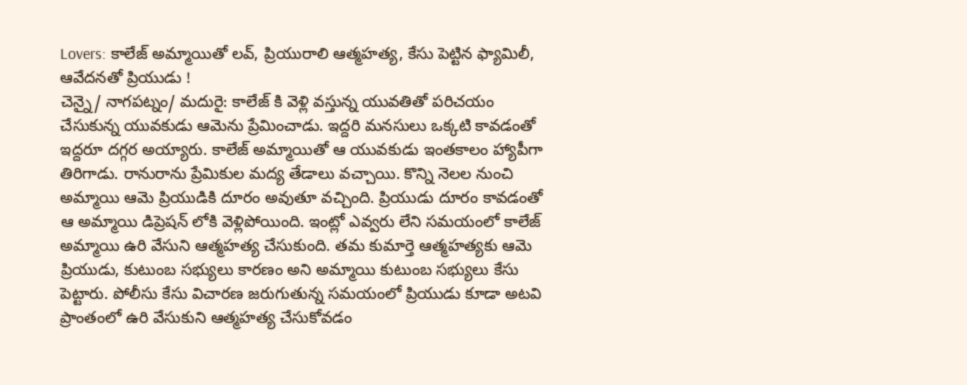Lovers: కాలేజ్ అమ్మాయితో లవ్, ప్రియురాలి ఆత్మహత్య, కేసు పెట్టిన ఫ్యామిలీ, ఆవేదనతో ప్రియుడు !
చెన్నై/ నాగపట్నం/ మదురై: కాలేజ్ కి వెళ్లి వస్తున్న యువతితో పరిచయం చేసుకున్న యువకుడు ఆమెను ప్రేమించాడు. ఇద్దరి మనసులు ఒక్కటి కావడంతో ఇద్దరూ దగ్గర అయ్యారు. కాలేజ్ అమ్మాయితో ఆ యువకుడు ఇంతకాలం హ్యాపీగా తిరిగాడు. రానురాను ప్రేమికుల మద్య తేడాలు వచ్చాయి. కొన్ని నెలల నుంచి అమ్మాయి ఆమె ప్రియుడికి దూరం అవుతూ వచ్చింది. ప్రియుడు దూరం కావడంతో ఆ అమ్మాయి డిప్రెషన్ లోకి వెళ్లిపోయింది. ఇంట్లో ఎవ్వరు లేని సమయంలో కాలేజ్ అమ్మాయి ఉరి వేసుని ఆత్మహత్య చేసుకుంది. తమ కుమార్తె ఆత్మహత్యకు ఆమె ప్రియుడు, కుటుంబ సభ్యులు కారణం అని అమ్మాయి కుటుంబ సభ్యులు కేసు పెట్టారు. పోలీసు కేసు విచారణ జరుగుతున్న సమయంలో ప్రియుడు కూడా అటవి ప్రాంతంలో ఉరి వేసుకుని ఆత్మహత్య చేసుకోవడం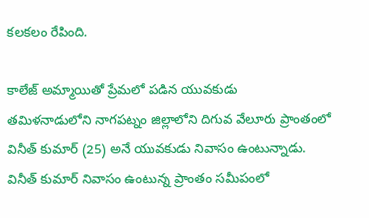కలకలం రేపింది.

కాలేజ్ అమ్మాయితో ప్రేమలో పడిన యువకుడు
తమిళనాడులోని నాగపట్నం జిల్లాలోని దిగువ వేలూరు ప్రాంతంలో వినీత్ కుమార్ (25) అనే యువకుడు నివాసం ఉంటున్నాడు. వినీత్ కుమార్ నివాసం ఉంటున్న ప్రాంతం సమీపంలో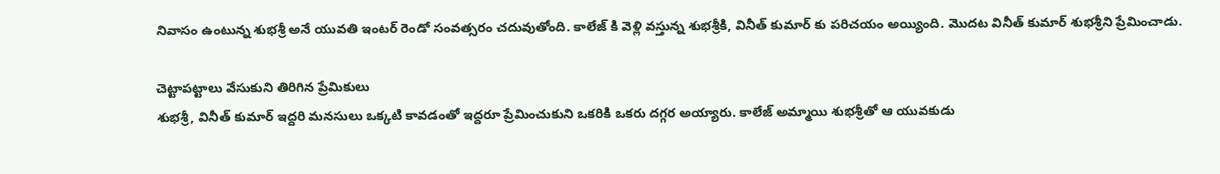నివాసం ఉంటున్న శుభశ్రీ అనే యువతి ఇంటర్ రెండో సంవత్సరం చదువుతోంది. కాలేజ్ కి వెళ్లి వస్తున్న శుభశ్రీకి, వినీత్ కుమార్ కు పరిచయం అయ్యింది. మొదట వినీత్ కుమార్ శుభశ్రీని ప్రేమించాడు.

చెట్టాపట్టాలు వేసుకుని తిరిగిన ప్రేమికులు
శుభశ్రీ, వినీత్ కుమార్ ఇద్దరి మనసులు ఒక్కటి కావడంతో ఇద్దరూ ప్రేమించుకుని ఒకరికి ఒకరు దగ్గర అయ్యారు. కాలేజ్ అమ్మాయి శుభశ్రీతో ఆ యువకుడు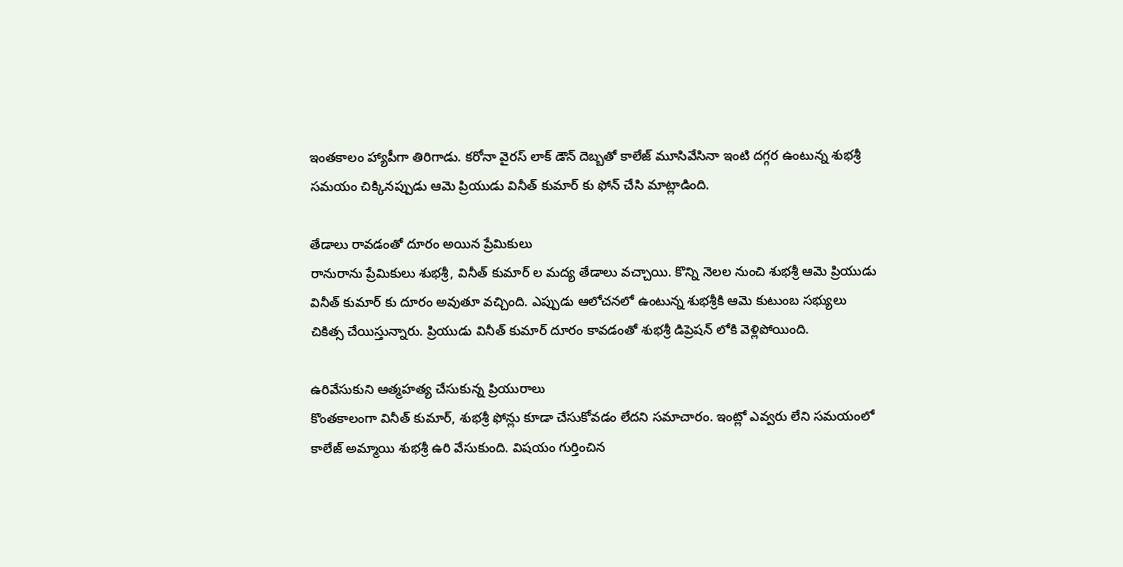ఇంతకాలం హ్యాపీగా తిరిగాడు. కరోనా వైరస్ లాక్ డౌన్ దెబ్బతో కాలేజ్ మూసివేసినా ఇంటి దగ్గర ఉంటున్న శుభశ్రీ సమయం చిక్కినప్పుడు ఆమె ప్రియుడు వినీత్ కుమార్ కు ఫోన్ చేసి మాట్లాడింది.

తేడాలు రావడంతో దూరం అయిన ప్రేమికులు
రానురాను ప్రేమికులు శుభశ్రీ, వినీత్ కుమార్ ల మద్య తేడాలు వచ్చాయి. కొన్ని నెలల నుంచి శుభశ్రీ ఆమె ప్రియుడు వినీత్ కుమార్ కు దూరం అవుతూ వచ్చింది. ఎప్పుడు ఆలోచనలో ఉంటున్న శుభశ్రీకి ఆమె కుటుంబ సభ్యులు చికిత్స చేయిస్తున్నారు. ప్రియుడు వినీత్ కుమార్ దూరం కావడంతో శుభశ్రీ డిప్రెషన్ లోకి వెళ్లిపోయింది.

ఉరివేసుకుని ఆత్మహత్య చేసుకున్న ప్రియురాలు
కొంతకాలంగా వినీత్ కుమార్, శుభశ్రీ ఫోన్లు కూడా చేసుకోవడం లేదని సమాచారం. ఇంట్లో ఎవ్వరు లేని సమయంలో కాలేజ్ అమ్మాయి శుభశ్రీ ఉరి వేసుకుంది. విషయం గుర్తించిన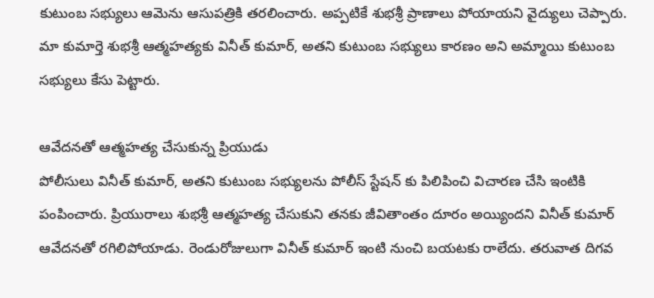కుటుంబ సభ్యులు ఆమెను ఆసుపత్రికి తరలించారు. అప్పటికే శుభశ్రీ ప్రాణాలు పోయాయని వైద్యులు చెప్పారు. మా కుమార్తె శుభశ్రీ ఆత్మహత్యకు వినీత్ కుమార్, అతని కుటుంబ సభ్యులు కారణం అని అమ్మాయి కుటుంబ సభ్యులు కేసు పెట్టారు.

ఆవేదనతో ఆత్మహత్య చేసుకున్న ప్రియుడు
పోలీసులు వినీత్ కుమార్, అతని కుటుంబ సభ్యులను పోలీస్ స్టేషన్ కు పిలిపించి విచారణ చేసి ఇంటికి పంపించారు. ప్రియురాలు శుభశ్రీ ఆత్మహత్య చేసుకుని తనకు జీవితాంతం దూరం అయ్యిందని వినీత్ కుమార్ ఆవేదనతో రగిలిపోయాడు. రెండురోజులుగా వినీత్ కుమార్ ఇంటి నుంచి బయటకు రాలేదు. తరువాత దిగవ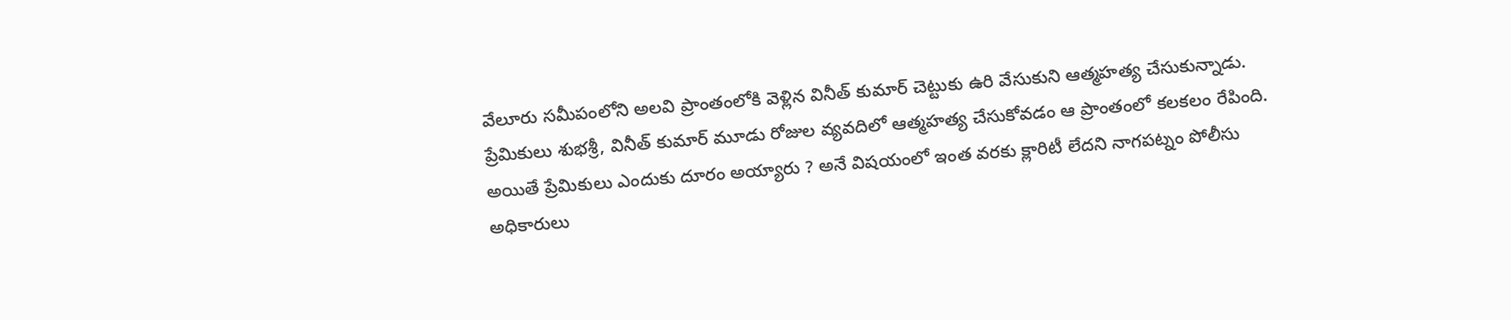వేలూరు సమీపంలోని అలవి ప్రాంతంలోకి వెళ్లిన వినీత్ కుమార్ చెట్టుకు ఉరి వేసుకుని ఆత్మహత్య చేసుకున్నాడు. ప్రేమికులు శుభశ్రీ, వినీత్ కుమార్ మూడు రోజుల వ్యవదిలో ఆత్మహత్య చేసుకోవడం ఆ ప్రాంతంలో కలకలం రేపింది. అయితే ప్రేమికులు ఎందుకు దూరం అయ్యారు ? అనే విషయంలో ఇంత వరకు క్లారిటీ లేదని నాగపట్నం పోలీసు అధికారులు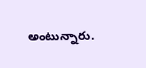అంటున్నారు.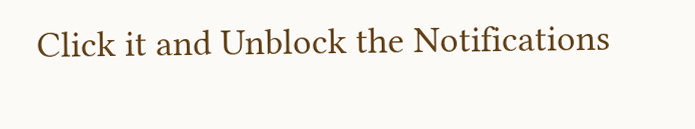Click it and Unblock the Notifications